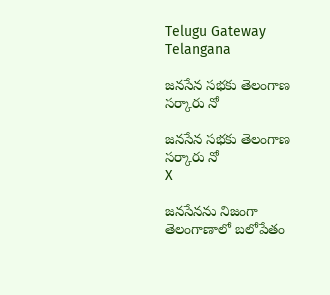Telugu Gateway
Telangana

జనసేన సభకు తెలంగాణ సర్కారు నో

జనసేన సభకు తెలంగాణ సర్కారు నో
X

జనసేనను నిజంగా తెలంగాణాలో బలోపేతం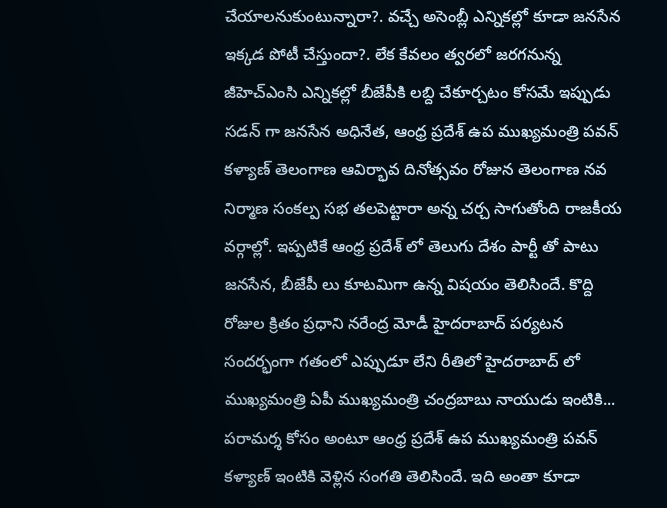చేయాలనుకుంటున్నారా?. వచ్చే అసెంబ్లీ ఎన్నికల్లో కూడా జనసేన ఇక్కడ పోటీ చేస్తుందా?. లేక కేవలం త్వరలో జరగనున్న జీహెచ్ఎంసి ఎన్నికల్లో బీజేపీకి లబ్ది చేకూర్చటం కోసమే ఇప్పుడు సడన్ గా జనసేన అధినేత, ఆంధ్ర ప్రదేశ్ ఉప ముఖ్యమంత్రి పవన్ కళ్యాణ్ తెలంగాణ ఆవిర్భావ దినోత్సవం రోజున తెలంగాణ నవ నిర్మాణ సంకల్ప సభ తలపెట్టారా అన్న చర్చ సాగుతోంది రాజకీయ వర్గాల్లో. ఇప్పటికే ఆంధ్ర ప్రదేశ్ లో తెలుగు దేశం పార్టీ తో పాటు జనసేన, బీజేపీ లు కూటమిగా ఉన్న విషయం తెలిసిందే. కొద్ది రోజుల క్రితం ప్రధాని నరేంద్ర మోడీ హైదరాబాద్ పర్యటన సందర్భంగా గతంలో ఎప్పుడూ లేని రీతిలో హైదరాబాద్ లో ముఖ్యమంత్రి ఏపీ ముఖ్యమంత్రి చంద్రబాబు నాయుడు ఇంటికి... పరామర్శ కోసం అంటూ ఆంధ్ర ప్రదేశ్ ఉప ముఖ్యమంత్రి పవన్ కళ్యాణ్ ఇంటికి వెళ్లిన సంగతి తెలిసిందే. ఇది అంతా కూడా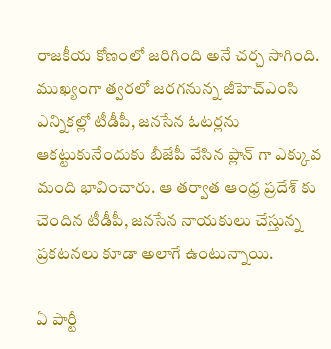రాజకీయ కోణంలో జరిగింది అనే చర్చ సాగింది. ముఖ్యంగా త్వరలో జరగనున్న జీహెచ్ఎంసి ఎన్నికల్లో టీడీపీ, జనసేన ఓటర్లను ఆకట్టుకునేందుకు బీజేపీ వేసిన ప్లాన్ గా ఎక్కువ మంది భావించారు. ఆ తర్వాత ఆంధ్ర ప్రదేశ్ కు చెందిన టీడీపీ, జనసేన నాయకులు చేస్తున్న ప్రకటనలు కూడా అలాగే ఉంటున్నాయి.

ఏ పార్టీ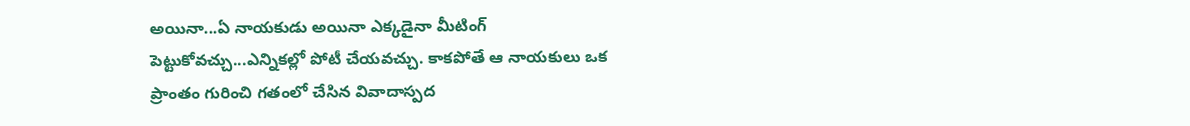అయినా...ఏ నాయకుడు అయినా ఎక్కడైనా మీటింగ్ పెట్టుకోవచ్చు...ఎన్నికల్లో పోటీ చేయవచ్చు. కాకపోతే ఆ నాయకులు ఒక ప్రాంతం గురించి గతంలో చేసిన వివాదాస్పద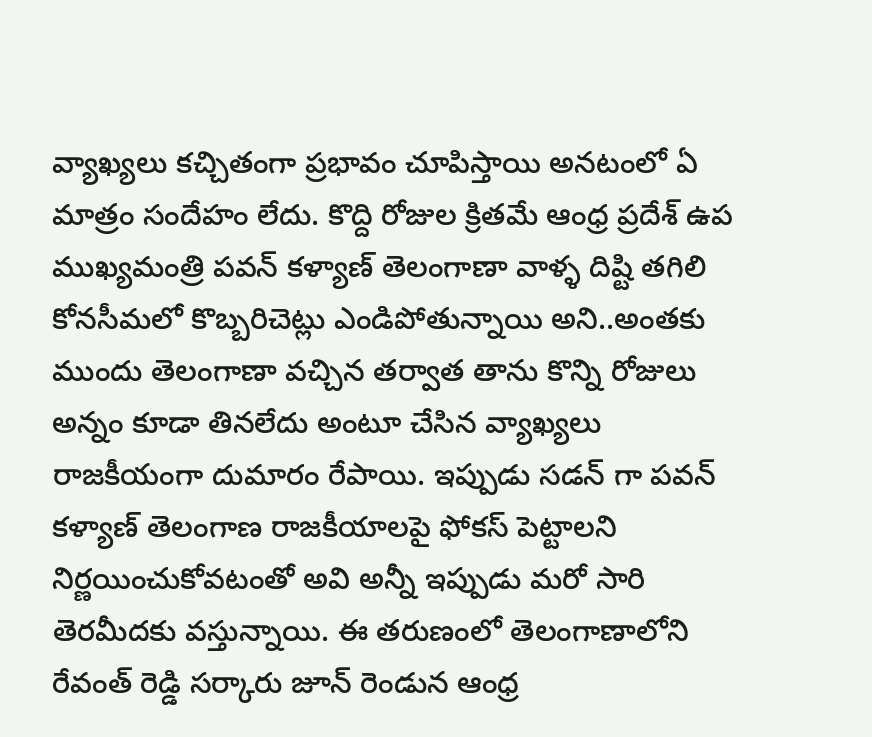వ్యాఖ్యలు కచ్చితంగా ప్రభావం చూపిస్తాయి అనటంలో ఏ మాత్రం సందేహం లేదు. కొద్ది రోజుల క్రితమే ఆంధ్ర ప్రదేశ్ ఉప ముఖ్యమంత్రి పవన్ కళ్యాణ్ తెలంగాణా వాళ్ళ దిష్టి తగిలి కోనసీమలో కొబ్బరిచెట్లు ఎండిపోతున్నాయి అని..అంతకు ముందు తెలంగాణా వచ్చిన తర్వాత తాను కొన్ని రోజులు అన్నం కూడా తినలేదు అంటూ చేసిన వ్యాఖ్యలు రాజకీయంగా దుమారం రేపాయి. ఇప్పుడు సడన్ గా పవన్ కళ్యాణ్ తెలంగాణ రాజకీయాలపై ఫోకస్ పెట్టాలని నిర్ణయించుకోవటంతో అవి అన్నీ ఇప్పుడు మరో సారి తెరమీదకు వస్తున్నాయి. ఈ తరుణంలో తెలంగాణాలోని రేవంత్ రెడ్డి సర్కారు జూన్ రెండున ఆంధ్ర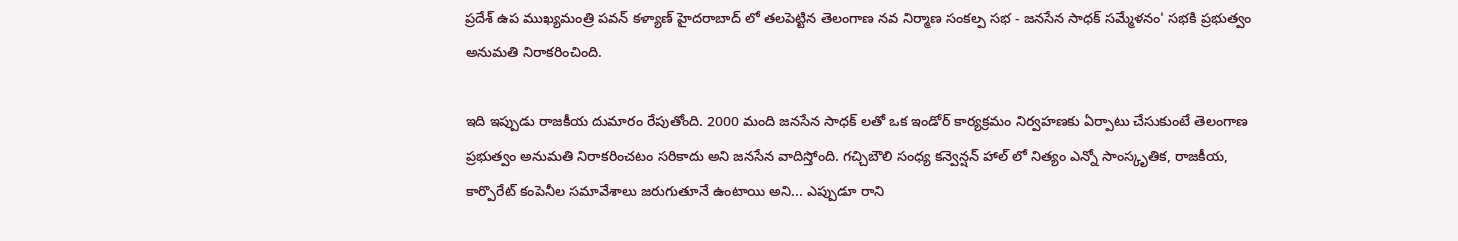ప్రదేశ్ ఉప ముఖ్యమంత్రి పవన్ కళ్యాణ్ హైదరాబాద్ లో తలపెట్టిన తెలంగాణ నవ నిర్మాణ సంకల్ప సభ - జనసేన సాధక్ సమ్మేళనం' సభకి ప్రభుత్వం అనుమతి నిరాకరించింది.

ఇది ఇప్పుడు రాజకీయ దుమారం రేపుతోంది. 2000 మంది జనసేన సాధక్ లతో ఒక ఇండోర్ కార్యక్రమం నిర్వహణకు ఏర్పాటు చేసుకుంటే తెలంగాణ ప్రభుత్వం అనుమతి నిరాకరించటం సరికాదు అని జనసేన వాదిస్తోంది. గచ్చిబౌలి సంధ్య కన్వెన్షన్ హాల్ లో నిత్యం ఎన్నో సాంస్కృతిక, రాజకీయ, కార్పొరేట్ కంపెనీల సమావేశాలు జరుగుతూనే ఉంటాయి అని... ఎప్పుడూ రాని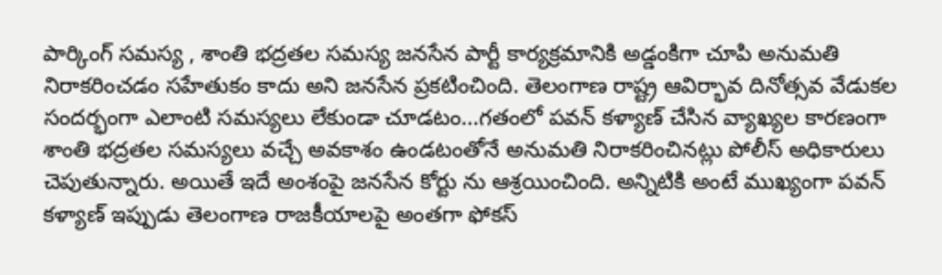పార్కింగ్ సమస్య , శాంతి భద్రతల సమస్య జనసేన పార్టీ కార్యక్రమానికి అడ్డంకిగా చూపి అనుమతి నిరాకరించడం సహేతుకం కాదు అని జనసేన ప్రకటించింది. తెలంగాణ రాష్ట్ర ఆవిర్భావ దినోత్సవ వేడుకల సందర్భంగా ఎలాంటి సమస్యలు లేకుండా చూడటం...గతంలో పవన్ కళ్యాణ్ చేసిన వ్యాఖ్యల కారణంగా శాంతి భద్రతల సమస్యలు వచ్చే అవకాశం ఉండటంతోనే అనుమతి నిరాకరించినట్లు పోలీస్ అధికారులు చెపుతున్నారు. అయితే ఇదే అంశంపై జనసేన కోర్టు ను ఆశ్రయించింది. అన్నిటికి అంటే ముఖ్యంగా పవన్ కళ్యాణ్ ఇప్పుడు తెలంగాణ రాజకీయాలపై అంతగా ఫోకస్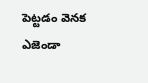పెట్టడం వెనక ఎజెండా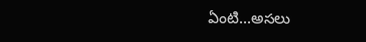ఏంటి...అసలు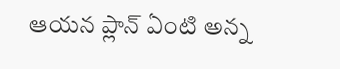ఆయన ప్లాన్ ఏంటి అన్న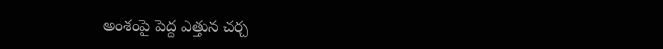అంశంపై పెద్ద ఎత్తున చర్చ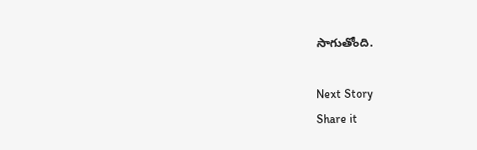సాగుతోంది.

Next Story
Share it